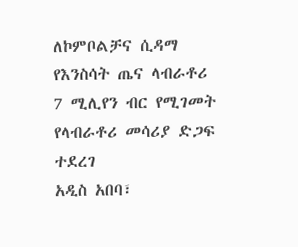ለኮምቦልቻና ሲዳማ የእንስሳት ጤና ላብራቶሪ 7 ሚሊየን ብር የሚገመት የላብራቶሪ መሳሪያ ድጋፍ ተደረገ
አዲስ አበባ፣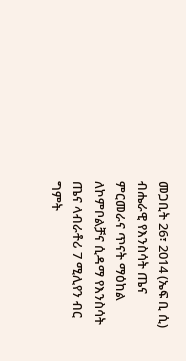መጋቢት 26፣ 2014 (ኤፍ ቢ ሲ) ብሔራዊ የእንስሳት ጤና ምርመራና ጥናት ማዕከል ለኮምቦልቻና ሲዳማ የእንስሳት ጤና ላብራቶሪ 7 ሚሊየን ብር ግምት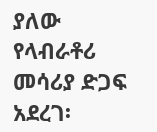ያለው የላብራቶሪ መሳሪያ ድጋፍ አደረገ፡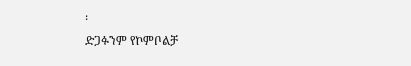፡
ድጋፉንም የኮምቦልቻ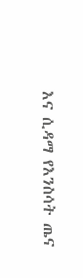እና ሲዳማ የእንስሳት ጤና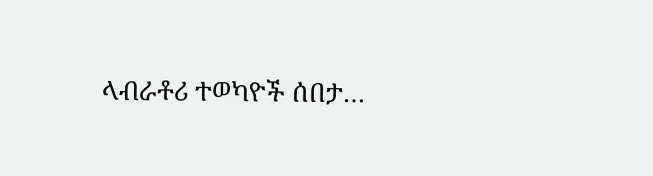ላብራቶሪ ተወካዮች ሰበታ…